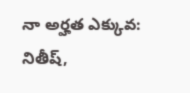నా అర్హత ఎక్కువ: నితీష్,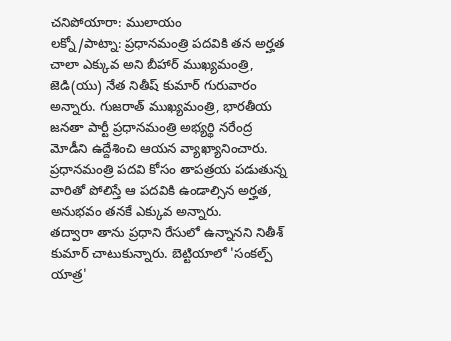చనిపోయారా: ములాయం
లక్నో/పాట్నా: ప్రధానమంత్రి పదవికి తన అర్హత చాలా ఎక్కువ అని బీహార్ ముఖ్యమంత్రి, జెడి(యు) నేత నితీష్ కుమార్ గురువారం అన్నారు. గుజరాత్ ముఖ్యమంత్రి, భారతీయ జనతా పార్టీ ప్రధానమంత్రి అభ్యర్థి నరేంద్ర మోడీని ఉద్దేశించి ఆయన వ్యాఖ్యానించారు. ప్రధానమంత్రి పదవి కోసం తాపత్రయ పడుతున్న వారితో పోలిస్తే ఆ పదవికి ఉండాల్సిన అర్హత, అనుభవం తనకే ఎక్కువ అన్నారు.
తద్వారా తాను ప్రధాని రేసులో ఉన్నానని నితీశ్ కుమార్ చాటుకున్నారు. బెట్టియాలో 'సంకల్ప్ యాత్ర'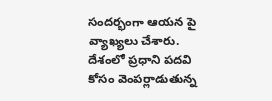సందర్భంగా ఆయన పై వ్యాఖ్యలు చేశారు. దేశంలో ప్రధాని పదవి కోసం వెంపర్లాడుతున్న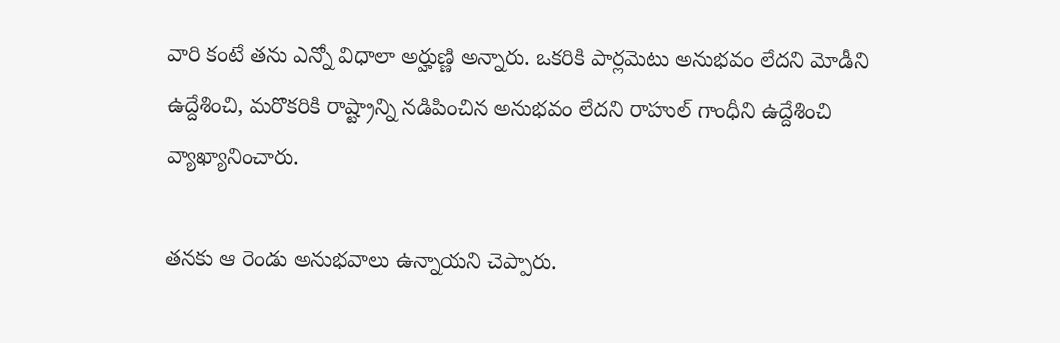వారి కంటే తను ఎన్నో విధాలా అర్హుణ్ణి అన్నారు. ఒకరికి పార్లమెటు అనుభవం లేదని మోడీని ఉద్దేశించి, మరొకరికి రాష్ట్రాన్ని నడిపించిన అనుభవం లేదని రాహుల్ గాంధీని ఉద్దేశించి వ్యాఖ్యానించారు.

తనకు ఆ రెండు అనుభవాలు ఉన్నాయని చెప్పారు.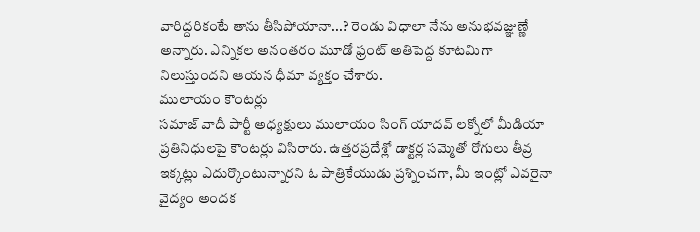వారిద్దరికంటే తాను తీసిపోయానా...? రెండు విధాలా నేను అనుభవజ్ఞుణ్ణే అన్నారు. ఎన్నికల అనంతరం మూడో ఫ్రంట్ అతిపెద్ద కూటమిగా నిలుస్తుందని ఆయన ధీమా వ్యక్తం చేశారు.
ములాయం కౌంటర్లు
సమాజ్ వాదీ పార్టీ అధ్యక్షులు ములాయం సింగ్ యాదవ్ లక్నోలో మీడియా ప్రతినిధులపై కౌంటర్లు విసిరారు. ఉత్తరప్రదేశ్లో డాక్టర్ల సమ్మెతో రోగులు తీవ్ర ఇక్కట్లు ఎదుర్కొంటున్నారని ఓ పాత్రికేయుడు ప్రశ్నించగా, మీ ఇంట్లో ఎవరైనా వైద్యం అందక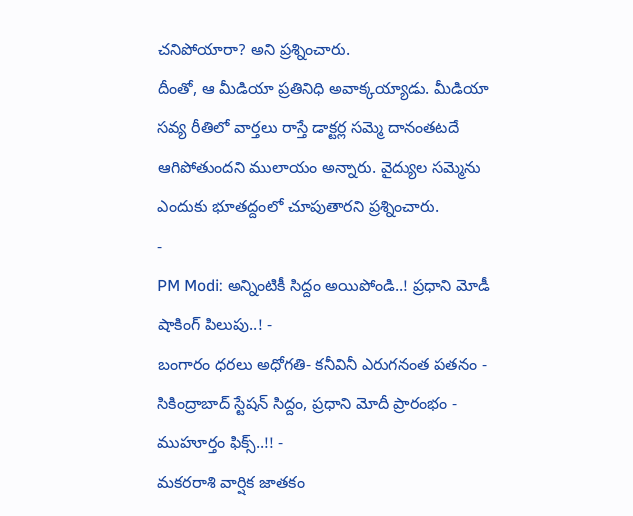చనిపోయారా? అని ప్రశ్నించారు.
దీంతో, ఆ మీడియా ప్రతినిధి అవాక్కయ్యాడు. మీడియా సవ్య రీతిలో వార్తలు రాస్తే డాక్టర్ల సమ్మె దానంతటదే ఆగిపోతుందని ములాయం అన్నారు. వైద్యుల సమ్మెను ఎందుకు భూతద్దంలో చూపుతారని ప్రశ్నించారు.
-
PM Modi: అన్నింటికీ సిద్దం అయిపోండి..! ప్రధాని మోడీ షాకింగ్ పిలుపు..! -
బంగారం ధరలు అధోగతి- కనీవినీ ఎరుగనంత పతనం -
సికింద్రాబాద్ స్టేషన్ సిద్దం, ప్రధాని మోదీ ప్రారంభం - ముహూర్తం ఫిక్స్..!! -
మకరరాశి వార్షిక జాతకం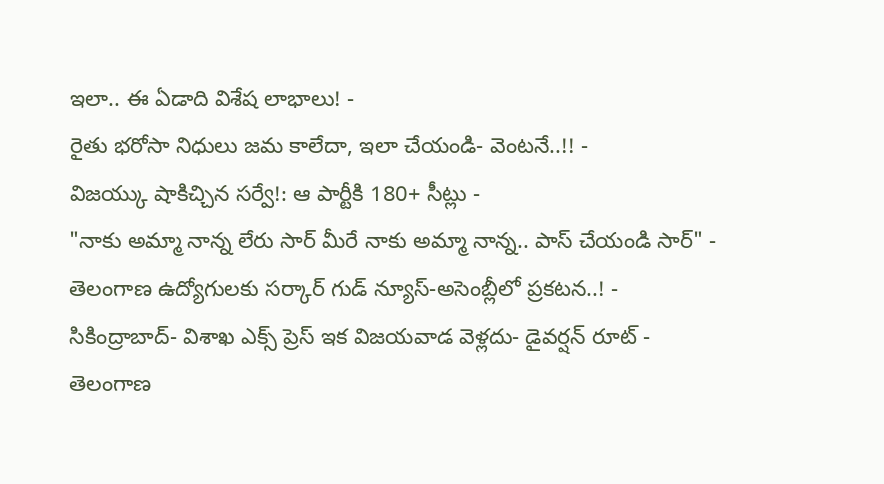ఇలా.. ఈ ఏడాది విశేష లాభాలు! -
రైతు భరోసా నిధులు జమ కాలేదా, ఇలా చేయండి- వెంటనే..!! -
విజయ్కు షాకిచ్చిన సర్వే!: ఆ పార్టీకి 180+ సీట్లు -
"నాకు అమ్మా నాన్న లేరు సార్ మీరే నాకు అమ్మా నాన్న.. పాస్ చేయండి సార్" -
తెలంగాణ ఉద్యోగులకు సర్కార్ గుడ్ న్యూస్-అసెంబ్లీలో ప్రకటన..! -
సికింద్రాబాద్- విశాఖ ఎక్స్ ప్రెస్ ఇక విజయవాడ వెళ్లదు- డైవర్షన్ రూట్ -
తెలంగాణ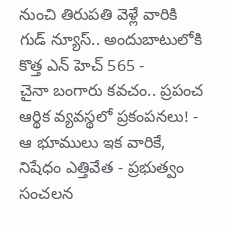నుంచి తిరుపతి వెళ్లే వారికి గుడ్ న్యూస్.. అందుబాటులోకి కొత్త ఎన్ హెచ్ 565 -
చైనా బంగారు కవచం.. ప్రపంచ ఆర్థిక వ్యవస్థలో ప్రకంపనలు! -
ఆ భూములు ఇక వారికే, నిషేధం ఎత్తివేత - ప్రభుత్వం సంచలన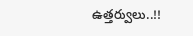ఉత్తర్వులు..!!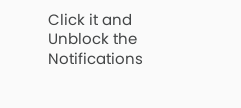Click it and Unblock the Notifications